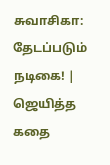சுவாசிகா: தேடப்படும் நடிகை! | ஜெயித்த கதை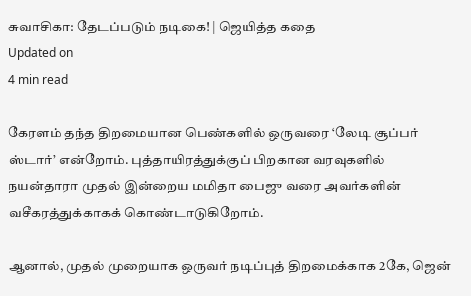சுவாசிகா: தேடப்படும் நடிகை! | ஜெயித்த கதை
Updated on
4 min read

கேரளம் தந்த திறமையான பெண்களில் ஒருவரை ‘லேடி சூப்பர் ஸ்டார்’ என்றோம். புத்தாயிரத்துக்குப் பிறகான வரவுகளில் நயன்தாரா முதல் இன்றைய மமிதா பைஜு வரை அவர்களின் வசீகரத்துக்காகக் கொண்டாடுகிறோம்.

ஆனால், முதல் முறையாக ஒருவர் நடிப்புத் திறமைக்காக 2கே, ஜென்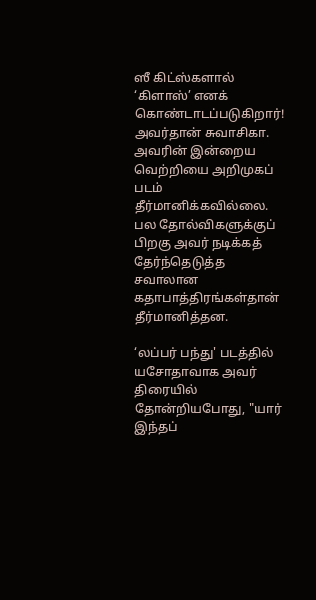ஸீ கிட்ஸ்களால் ‘கிளாஸ்’ எனக் கொண்டாடப்படுகிறார்! அவர்தான் சுவாசிகா. அவரின் இன்றைய வெற்றியை அறிமுகப் படம் தீர்மானிக்கவில்லை. பல தோல்விகளுக்குப் பிறகு அவர் நடிக்கத் தேர்ந்தெடுத்த சவாலான கதாபாத்திரங்கள்தான் தீர்மானித்தன.

‘லப்பர் பந்து' படத்தில் யசோதாவாக அவர் திரையில் தோன்றியபோது, "யார் இந்தப்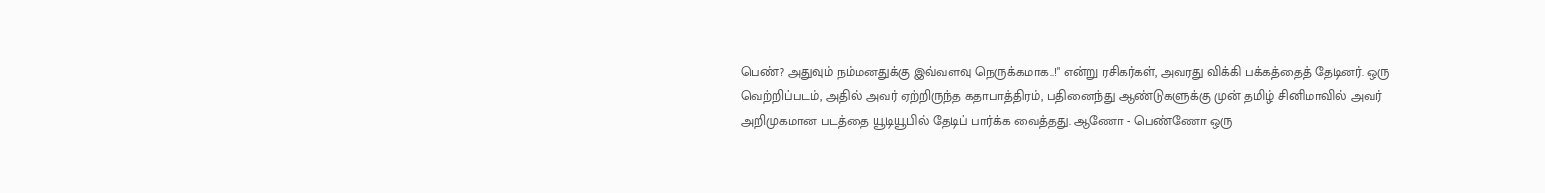பெண்? அதுவும் நம்மனதுக்கு இவ்வளவு நெருக்கமாக..!" என்று ரசிகர்கள், அவரது விக்கி பக்கத்தைத் தேடினர். ஒரு வெற்றிப்படம், அதில் அவர் ஏற்றிருந்த கதாபாத்திரம், பதினைந்து ஆண்டுகளுக்கு முன் தமிழ் சினிமாவில் அவர் அறிமுகமான படத்தை யூடியூபில் தேடிப் பார்க்க வைத்தது. ஆணோ - பெண்ணோ ஒரு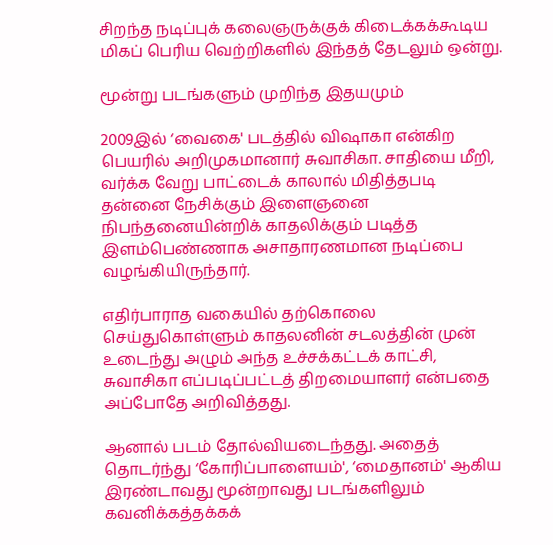சிறந்த நடிப்புக் கலைஞருக்குக் கிடைக்கக்கூடிய மிகப் பெரிய வெற்றிகளில் இந்தத் தேடலும் ஒன்று.

மூன்று படங்களும் முறிந்த இதயமும்

2009இல் ‘வைகை' படத்தில் விஷாகா என்கிற பெயரில் அறிமுகமானார் சுவாசிகா. சாதியை மீறி, வர்க்க வேறு பாட்டைக் காலால் மிதித்தபடி தன்னை நேசிக்கும் இளைஞனை நிபந்தனையின்றிக் காதலிக்கும் படித்த இளம்பெண்ணாக அசாதாரணமான நடிப்பை வழங்கியிருந்தார்.

எதிர்பாராத வகையில் தற்கொலை செய்துகொள்ளும் காதலனின் சடலத்தின் முன் உடைந்து அழும் அந்த உச்சக்கட்டக் காட்சி, சுவாசிகா எப்படிப்பட்டத் திறமையாளர் என்பதை அப்போதே அறிவித்தது.

ஆனால் படம் தோல்வியடைந்தது. அதைத் தொடர்ந்து ‘கோரிப்பாளையம்', ‘மைதானம்' ஆகிய இரண்டாவது மூன்றாவது படங்களிலும் கவனிக்கத்தக்கக்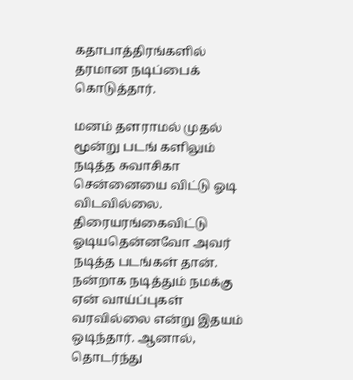கதாபாத்திரங்களில் தரமான நடிப்பைக் கொடுத்தார்.

மனம் தளராமல் முதல் மூன்று படங் களிலும் நடித்த சுவாசிகா சென்னையை விட்டு ஓடி விடவில்லை. திரையரங்கைவிட்டு ஓடியதென்னவோ அவர் நடித்த படங்கள் தான். நன்றாக நடித்தும் நமக்கு ஏன் வாய்ப்புகள் வரவில்லை என்று இதயம் ஒடிந்தார். ஆனால், தொடர்ந்து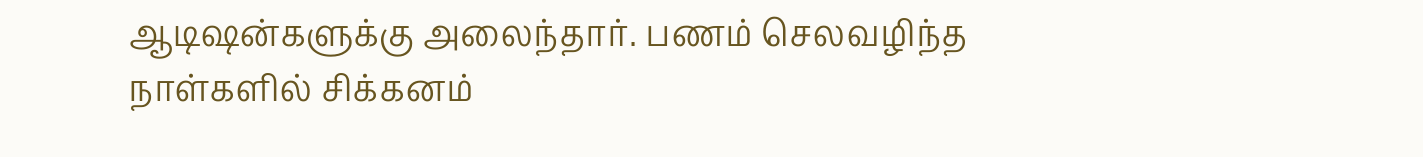ஆடிஷன்களுக்கு அலைந்தார். பணம் செலவழிந்த நாள்களில் சிக்கனம்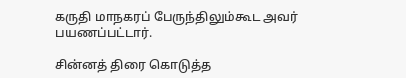கருதி மாநகரப் பேருந்திலும்கூட அவர் பயணப்பட்டார்.

சின்னத் திரை கொடுத்த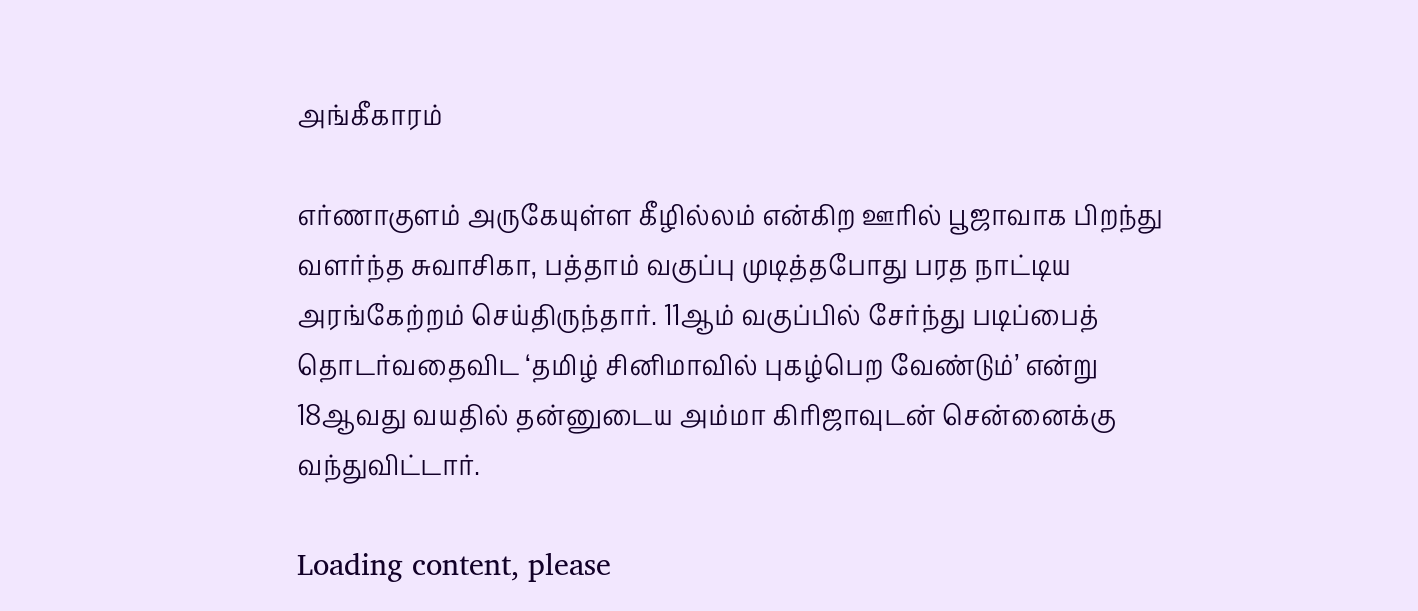அங்கீகாரம்

எர்ணாகுளம் அருகேயுள்ள கீழில்லம் என்கிற ஊரில் பூஜாவாக பிறந்து வளர்ந்த சுவாசிகா, பத்தாம் வகுப்பு முடித்தபோது பரத நாட்டிய அரங்கேற்றம் செய்திருந்தார். 11ஆம் வகுப்பில் சேர்ந்து படிப்பைத் தொடர்வதைவிட ‘தமிழ் சினிமாவில் புகழ்பெற வேண்டும்’ என்று 18ஆவது வயதில் தன்னுடைய அம்மா கிரிஜாவுடன் சென்னைக்கு வந்துவிட்டார்.

Loading content, please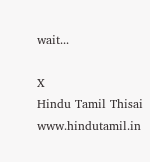wait...

X
Hindu Tamil Thisai
www.hindutamil.in